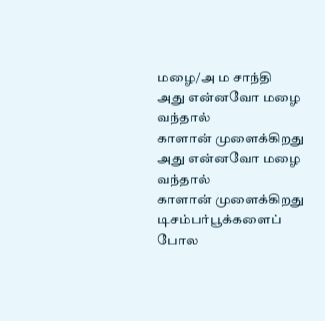மழை/அ ம சாந்தி
அது என்னவோ மழை
வந்தால்
காளான் முளைக்கிறது
அது என்னவோ மழை
வந்தால்
காளான் முளைக்கிறது
டிசம்பர்பூக்களைப் போல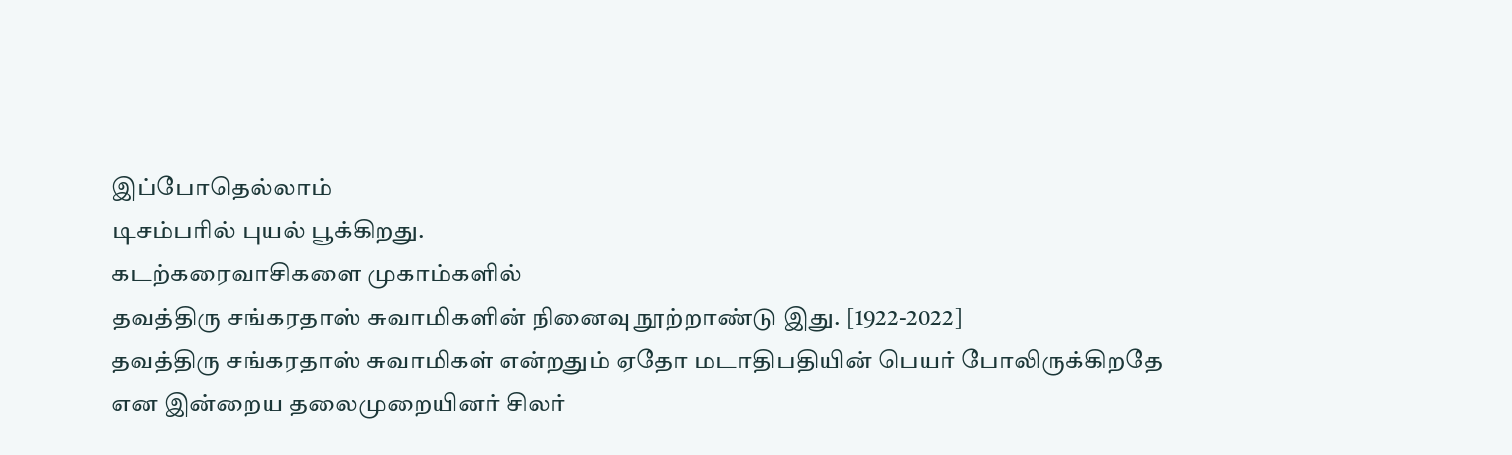இப்போதெல்லாம்
டிசம்பரில் புயல் பூக்கிறது.
கடற்கரைவாசிகளை முகாம்களில்
தவத்திரு சங்கரதாஸ் சுவாமிகளின் நினைவு நூற்றாண்டு இது. [1922-2022]
தவத்திரு சங்கரதாஸ் சுவாமிகள் என்றதும் ஏதோ மடாதிபதியின் பெயர் போலிருக்கிறதே என இன்றைய தலைமுறையினர் சிலர்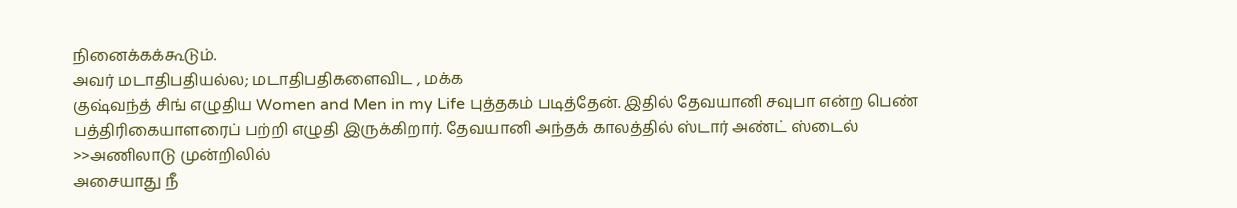நினைக்கக்கூடும்.
அவர் மடாதிபதியல்ல; மடாதிபதிகளைவிட , மக்க
குஷ்வந்த் சிங் எழுதிய Women and Men in my Life புத்தகம் படித்தேன். இதில் தேவயானி சவுபா என்ற பெண் பத்திரிகையாளரைப் பற்றி எழுதி இருக்கிறார். தேவயானி அந்தக் காலத்தில் ஸ்டார் அண்ட் ஸ்டைல்
>>அணிலாடு முன்றிலில்
அசையாது நீ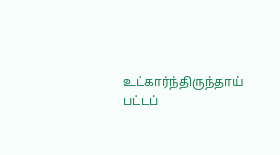உட்கார்ந்திருந்தாய்
பட்டப்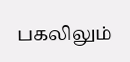பகலிலும்